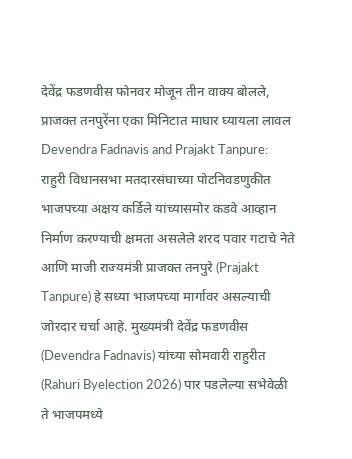देवेंद्र फडणवीस फोनवर मोजून तीन वाक्य बोलले, प्राजक्त तनपुरेंना एका मिनिटात माघार घ्यायला लावल
Devendra Fadnavis and Prajakt Tanpure: राहुरी विधानसभा मतदारसंघाच्या पोटनिवडणुकीत भाजपच्या अक्षय कर्डिले यांच्यासमोर कडवे आव्हान निर्माण करण्याची क्षमता असलेले शरद पवार गटाचे नेते आणि माजी राज्यमंत्री प्राजक्त तनपुरे (Prajakt Tanpure) हे सध्या भाजपच्या मार्गावर असल्याची जोरदार चर्चा आहे. मुख्यमंत्री देवेंद्र फडणवीस (Devendra Fadnavis) यांच्या सोमवारी राहुरीत (Rahuri Byelection 2026) पार पडलेल्या सभेवेळी ते भाजपमध्ये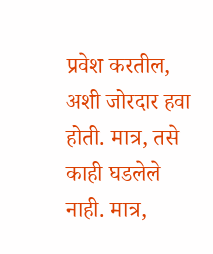प्रवेश करतील, अशी जोरदार हवा होती. मात्र, तसे काही घडलेले नाही. मात्र,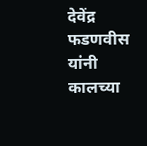देवेंद्र फडणवीस यांनी कालच्या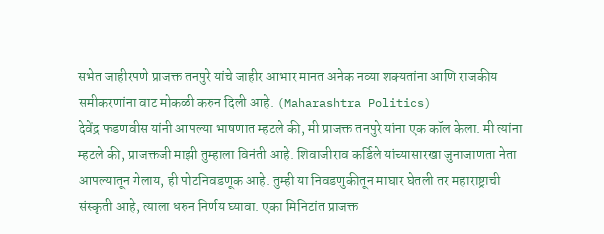सभेत जाहीरपणे प्राजक्त तनपुरे यांचे जाहीर आभार मानत अनेक नव्या शक्यतांना आणि राजकीय समीकरणांना वाट मोकळी करुन दिली आहे. (Maharashtra Politics)
देवेंद्र फडणवीस यांनी आपल्या भाषणात म्हटले की, मी प्राजक्त तनपुरे यांना एक कॉल केला. मी त्यांना म्हटले की, प्राजक्तजी माझी तुम्हाला विनंती आहे. शिवाजीराव कर्डिले यांच्यासारखा जुनाजाणता नेता आपल्यातून गेलाय, ही पोटनिवडणूक आहे. तुम्ही या निवडणुकीतून माघार घेतली तर महाराष्ट्राची संस्कृती आहे, त्याला धरुन निर्णय घ्यावा. एका मिनिटांत प्राजक्त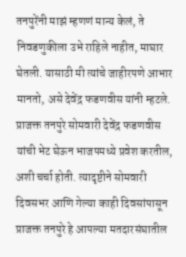तनपुरेंनी माझं म्हणणं मान्य केलं, ते निवडणुकीला उभे राहिले नाहीत, माघार घेतली. यासाठी मी त्यांचे जाहीरपणे आभार मानतो, असे देवेंद्र फडणवीस यांनी म्हटले.
प्राजक्त तनपुरे सोमवारी देवेंद्र फडणवीस यांची भेट घेऊन भाजपमध्ये प्रवेश करतील, अशी चर्चा होती. त्यादृष्टीने सोमवारी दिवसभर आणि गेल्या काही दिवसांपासून प्राजक्त तनपुरे हे आपल्या मतदारसंघातील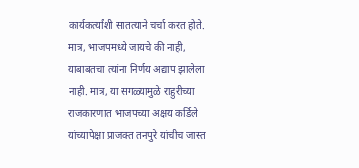कार्यकर्त्यांशी सातत्याने चर्चा करत होते. मात्र, भाजपमध्ये जायचे की नाही, याबाबतचा त्यांना निर्णय अद्याप झालेला नाही. मात्र, या सगळ्यामुळे राहुरीच्या राजकारणात भाजपच्या अक्षय कर्डिले यांच्यापेक्षा प्राजक्त तनपुरे यांचीच जास्त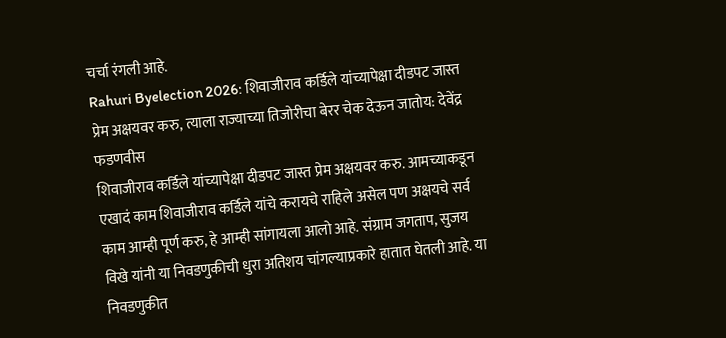चर्चा रंगली आहे.
Rahuri Byelection 2026: शिवाजीराव कर्डिले यांच्यापेक्षा दीडपट जास्त प्रेम अक्षयवर करु, त्याला राज्याच्या तिजोरीचा बेरर चेक देऊन जातोय: देवेंद्र फडणवीस
शिवाजीराव कर्डिले यांच्यापेक्षा दीडपट जास्त प्रेम अक्षयवर करु. आमच्याकडून एखादं काम शिवाजीराव कर्डिले यांचे करायचे राहिले असेल पण अक्षयचे सर्व काम आम्ही पूर्ण करु, हे आम्ही सांगायला आलो आहे. संग्राम जगताप, सुजय विखे यांनी या निवडणुकीची धुरा अतिशय चांगल्याप्रकारे हातात घेतली आहे. या निवडणुकीत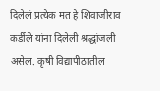दिलेलं प्रत्येक मत हे शिवाजीराव कर्डीले यांना दिलेली श्रद्धांजली असेल. कृषी विद्यापीठातील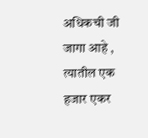अधिकची जी जागा आहे , त्यातील एक हजार एकर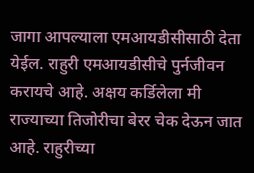जागा आपल्याला एमआयडीसीसाठी देता येईल. राहुरी एमआयडीसीचे पुर्नजीवन करायचे आहे. अक्षय कर्डिलेला मी राज्याच्या तिजोरीचा बेरर चेक देऊन जात आहे. राहुरीच्या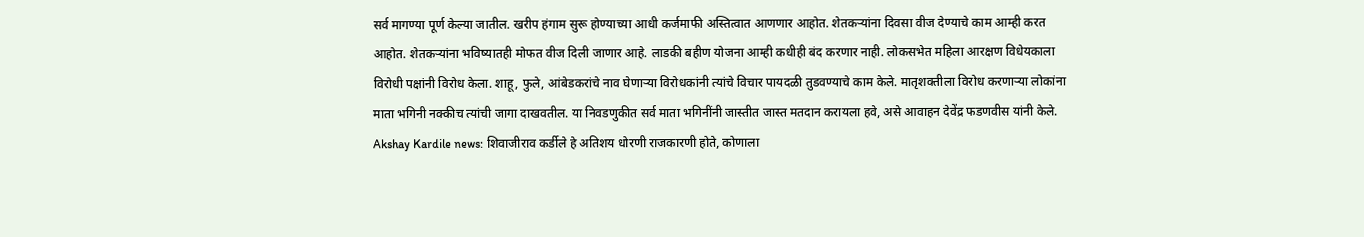सर्व मागण्या पूर्ण केल्या जातील. खरीप हंगाम सुरू होण्याच्या आधी कर्जमाफी अस्तित्वात आणणार आहोत. शेतकऱ्यांना दिवसा वीज देण्याचे काम आम्ही करत आहोत. शेतकऱ्यांना भविष्यातही मोफत वीज दिली जाणार आहे. लाडकी बहीण योजना आम्ही कधीही बंद करणार नाही. लोकसभेत महिला आरक्षण विधेयकाला विरोधी पक्षांनी विरोध केला. शाहू, फुले, आंबेडकरांचे नाव घेणाऱ्या विरोधकांनी त्यांचे विचार पायदळी तुडवण्याचे काम केले. मातृशक्तीला विरोध करणाऱ्या लोकांना माता भगिनी नक्कीच त्यांची जागा दाखवतील. या निवडणुकीत सर्व माता भगिनींनी जास्तीत जास्त मतदान करायला हवे, असे आवाहन देवेंद्र फडणवीस यांनी केले.
Akshay Kardile news: शिवाजीराव कर्डीले हे अतिशय धोरणी राजकारणी होते, कोणाला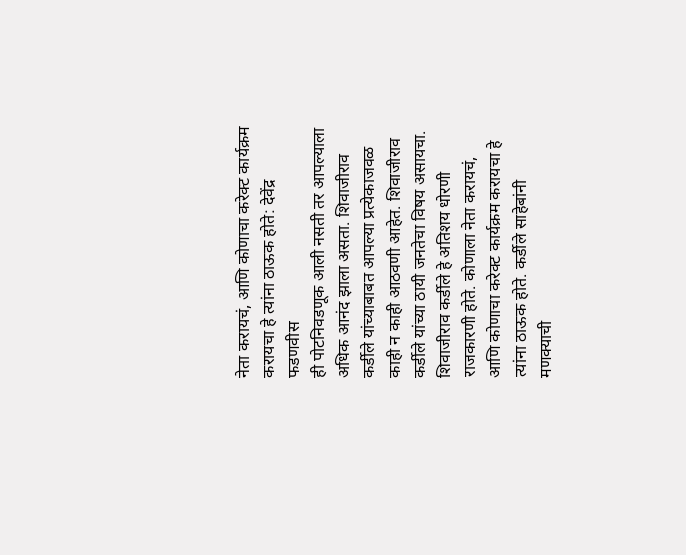नेता करायचं, आणि कोणाचा करेक्ट कार्यक्रम करायचा हे त्यांना ठाऊक होते: देवेंद्र फडणवीस
ही पोटनिवडणूक आली नसती तर आपल्याला अधिक आनंद झाला असता. शिवाजीराव कर्डीले यांच्याबाबत आपल्या प्रत्येकाजवळ काही न काही आठवणी आहेत. शिवाजीराव कर्डीले यांच्या ठायी जनतेचा विषय असायचा. शिवाजीराव कर्डीले हे अतिशय धोरणी राजकारणी होते. कोणाला नेता करायचं, आणि कोणाचा करेक्ट कार्यक्रम करायचा हे त्यांना ठाऊक होते. कर्डीले साहेबांनी मणक्याची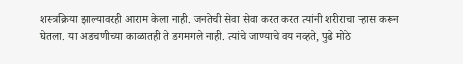शस्त्रक्रिया झाल्यावरही आराम केला नाही. जनतेची सेवा सेवा करत करत त्यांनी शरीराचा ऱ्हास करून घेतला. या अडचणीच्या काळातही ते डगमगले नाही. त्यांचे जाण्याचे वय नव्हते, पुढे मोठे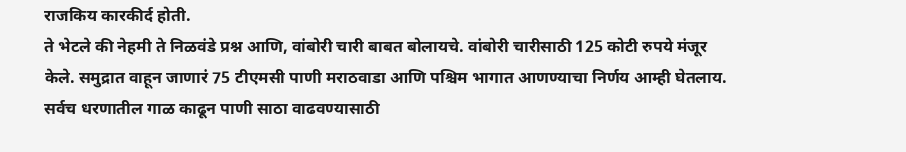राजकिय कारकीर्द होती.
ते भेटले की नेहमी ते निळवंडे प्रश्न आणि, वांबोरी चारी बाबत बोलायचे. वांबोरी चारीसाठी 125 कोटी रुपये मंजूर केले. समुद्रात वाहून जाणारं 75 टीएमसी पाणी मराठवाडा आणि पश्चिम भागात आणण्याचा निर्णय आम्ही घेतलाय. सर्वच धरणातील गाळ काढून पाणी साठा वाढवण्यासाठी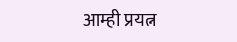आम्ही प्रयत्न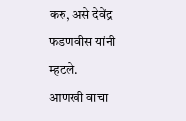करु, असे देवेंद्र फडणवीस यांनी म्हटले.
आणखी वाचा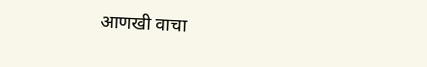आणखी वाचा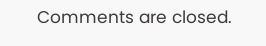Comments are closed.